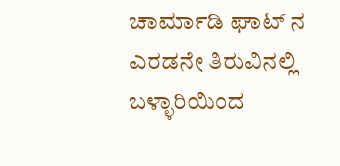ಚಾರ್ಮಾಡಿ ಘಾಟ್ ನ ಎರಡನೇ ತಿರುವಿನಲ್ಲಿ ಬಳ್ಳಾರಿಯಿಂದ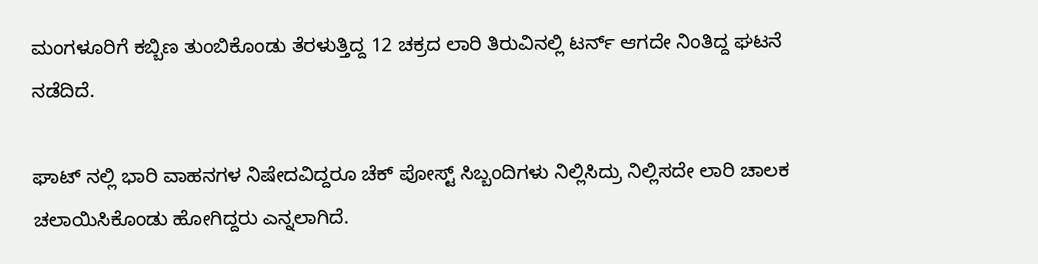ಮಂಗಳೂರಿಗೆ ಕಬ್ಬಿಣ ತುಂಬಿಕೊಂಡು ತೆರಳುತ್ತಿದ್ದ 12 ಚಕ್ರದ ಲಾರಿ ತಿರುವಿನಲ್ಲಿ ಟರ್ನ್ ಆಗದೇ ನಿಂತಿದ್ದ ಘಟನೆ ನಡೆದಿದೆ.

ಘಾಟ್ ನಲ್ಲಿ ಭಾರಿ ವಾಹನಗಳ ನಿಷೇದವಿದ್ದರೂ ಚೆಕ್ ಪೋಸ್ಟ್ ಸಿಬ್ಬಂದಿಗಳು ನಿಲ್ಲಿಸಿದ್ರು ನಿಲ್ಲಿಸದೇ ಲಾರಿ ಚಾಲಕ ಚಲಾಯಿಸಿಕೊಂಡು ಹೋಗಿದ್ದರು ಎನ್ನಲಾಗಿದೆ.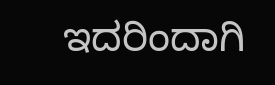ಇದರಿಂದಾಗಿ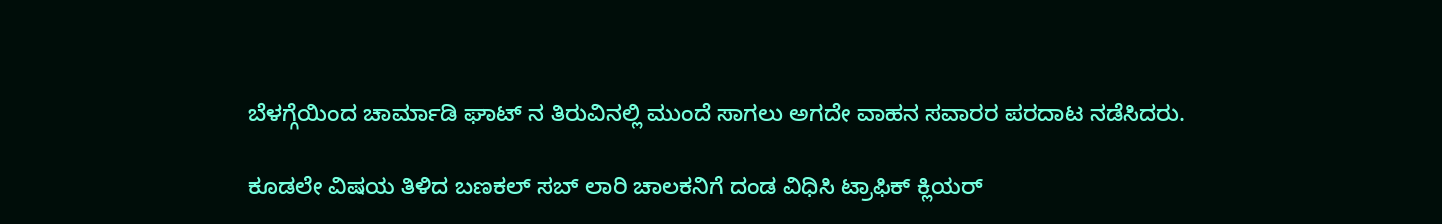ಬೆಳಗ್ಗೆಯಿಂದ ಚಾರ್ಮಾಡಿ ಘಾಟ್ ನ ತಿರುವಿನಲ್ಲಿ ಮುಂದೆ ಸಾಗಲು ಅಗದೇ ವಾಹನ ಸವಾರರ ಪರದಾಟ ನಡೆಸಿದರು.

ಕೂಡಲೇ ವಿಷಯ ತಿಳಿದ ಬಣಕಲ್ ಸಬ್ ಲಾರಿ ಚಾಲಕನಿಗೆ ದಂಡ ವಿಧಿಸಿ ಟ್ರಾಫಿಕ್ ಕ್ಲಿಯರ್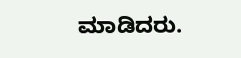ಮಾಡಿದರು.